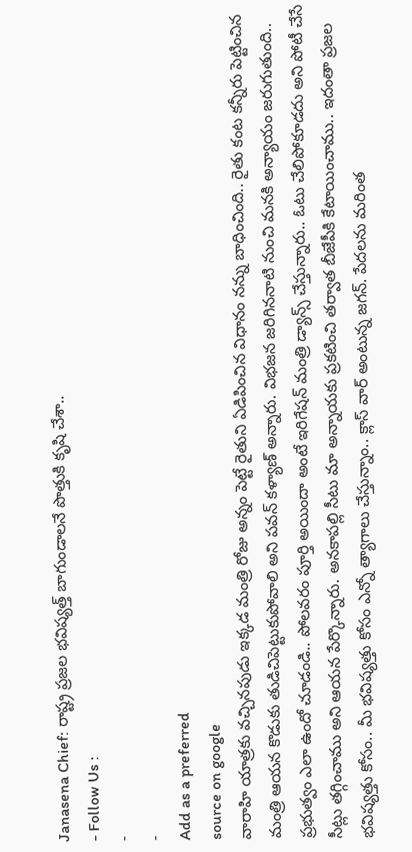Janasena Chief: రాష్ట్ర ప్రజల భవిష్యత్త్ బాగుండాలనే పొత్తుకి కృషి చేశా..
- Follow Us :
-
-
Add as a preferred
source on google
వారాహి యాత్రకు వచ్చినపుడు ఇక్కడ మంత్రి రోజు అన్నం పెట్టే రైతుని ఏడిపించిన విధానం నన్ను బాధించింది.. రైతు కంట కన్నీరు పెట్టించిన మంత్రి ఆయన కొడుకు తుడిచిపెట్టుకుపోవాలి అని పవన్ కళ్యాణ్ అన్నారు. విభజన జరిగిననాటి నుంచి మనకి అన్యాయం జరుగుతుంది.. ప్రభుత్వం ఎలా ఉందో చూడండి.. పోలవరం పూర్తి అయిందా అంటే ఇరిగేషన్ మంత్రి డ్యాన్స్ చేస్తున్నారు.. ఓటు చేలిపోకూడదు అని పోటీ చేసే సీట్లు తగ్గించాము అని ఆయన పేర్కొన్నారు. అనకాపల్లి సీటు మా అన్నాయకు ప్రకటించి తర్వాత బీజేపీకి కేటాయించాము.. ఇదంతా ప్రజల భవిష్యత్తు కోసం.. మీ భవిష్యత్తు కోసం ఎన్నో త్యాగాలు చేస్తున్నాం.. క్లాస్ వార్ అంటున్న జగన్. పేదలను మరింత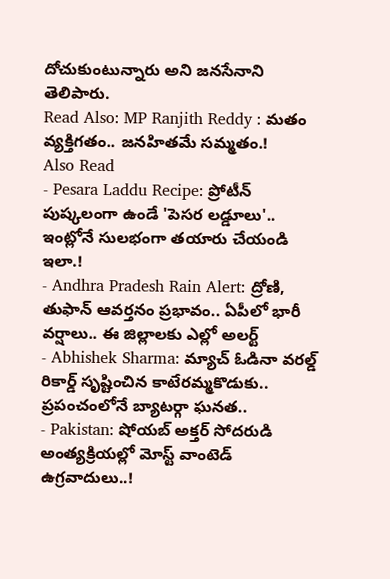దోచుకుంటున్నారు అని జనసేనాని తెలిపారు.
Read Also: MP Ranjith Reddy : మతం వ్యక్తిగతం.. జనహితమే సమ్మతం.!
Also Read
- Pesara Laddu Recipe: ప్రోటీన్ పుష్కలంగా ఉండే 'పెసర లడ్డూలు'.. ఇంట్లోనే సులభంగా తయారు చేయండి ఇలా.!
- Andhra Pradesh Rain Alert: ద్రోణి, తుఫాన్ ఆవర్తనం ప్రభావం.. ఏపీలో భారీ వర్షాలు.. ఈ జిల్లాలకు ఎల్లో అలర్ట్
- Abhishek Sharma: మ్యాచ్ ఓడినా వరల్డ్ రికార్డ్ సృష్టించిన కాటేరమ్మకొడుకు.. ప్రపంచంలోనే బ్యాటర్గా ఘనత..
- Pakistan: షోయబ్ అక్తర్ సోదరుడి అంత్యక్రియల్లో మోస్ట్ వాంటెడ్ ఉగ్రవాదులు..!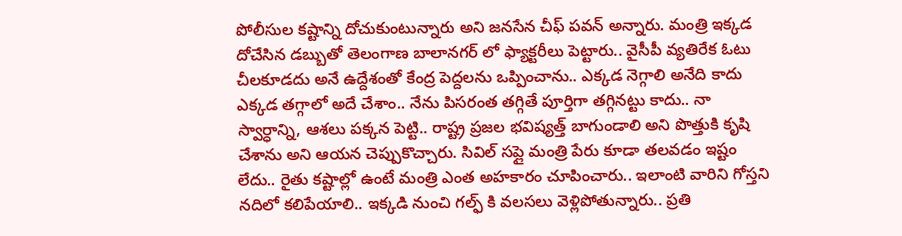పోలీసుల కష్టాన్ని దోచుకుంటున్నారు అని జనసేన చీఫ్ పవన్ అన్నారు. మంత్రి ఇక్కడ దోచేసిన డబ్బుతో తెలంగాణ బాలానగర్ లో ఫ్యాక్టరీలు పెట్టారు.. వైసీపీ వ్యతిరేక ఓటు చీలకూడదు అనే ఉద్దేశంతో కేంద్ర పెద్దలను ఒప్పించాను.. ఎక్కడ నెగ్గాలి అనేది కాదు ఎక్కడ తగ్గాలో అదే చేశాం.. నేను పిసరంత తగ్గితే పూర్తిగా తగ్గినట్టు కాదు.. నా స్వార్ధాన్ని, ఆశలు పక్కన పెట్టి.. రాష్ట్ర ప్రజల భవిష్యత్త్ బాగుండాలి అని పొత్తుకి కృషి చేశాను అని ఆయన చెప్పుకొచ్చారు. సివిల్ సప్లై మంత్రి పేరు కూడా తలవడం ఇష్టం లేదు.. రైతు కష్టాల్లో ఉంటే మంత్రి ఎంత అహకారం చూపించారు.. ఇలాంటి వారిని గోస్తని నదిలో కలిపేయాలి.. ఇక్కడి నుంచి గల్ఫ్ కి వలసలు వెళ్లిపోతున్నారు.. ప్రతి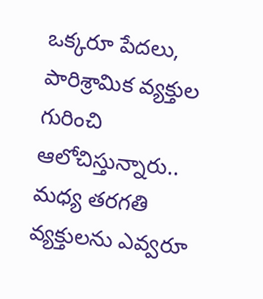ఒక్కరూ పేదలు, పారిశ్రామిక వ్యక్తుల గురించి ఆలోచిస్తున్నారు.. మధ్య తరగతి వ్యక్తులను ఎవ్వరూ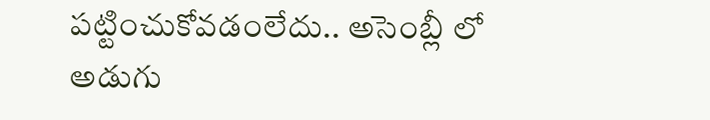పట్టించుకోవడంలేదు.. అసెంబ్లీ లో అడుగు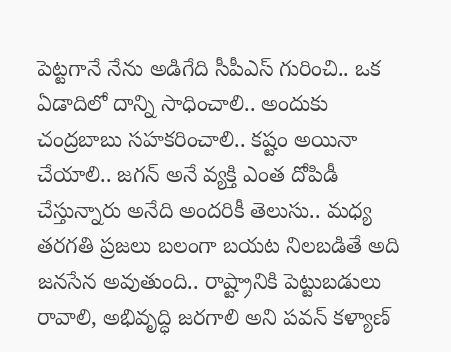పెట్టగానే నేను అడిగేది సీపీఎస్ గురించి.. ఒక ఏడాదిలో దాన్ని సాధించాలి.. అందుకు చంద్రబాబు సహకరించాలి.. కష్టం అయినా చేయాలి.. జగన్ అనే వ్యక్తి ఎంత దోపిడీ చేస్తున్నారు అనేది అందరికీ తెలుసు.. మధ్య తరగతి ప్రజలు బలంగా బయట నిలబడితే అది జనసేన అవుతుంది.. రాష్ట్రానికి పెట్టుబడులు రావాలి, అభివృద్ధి జరగాలి అని పవన్ కళ్యాణ్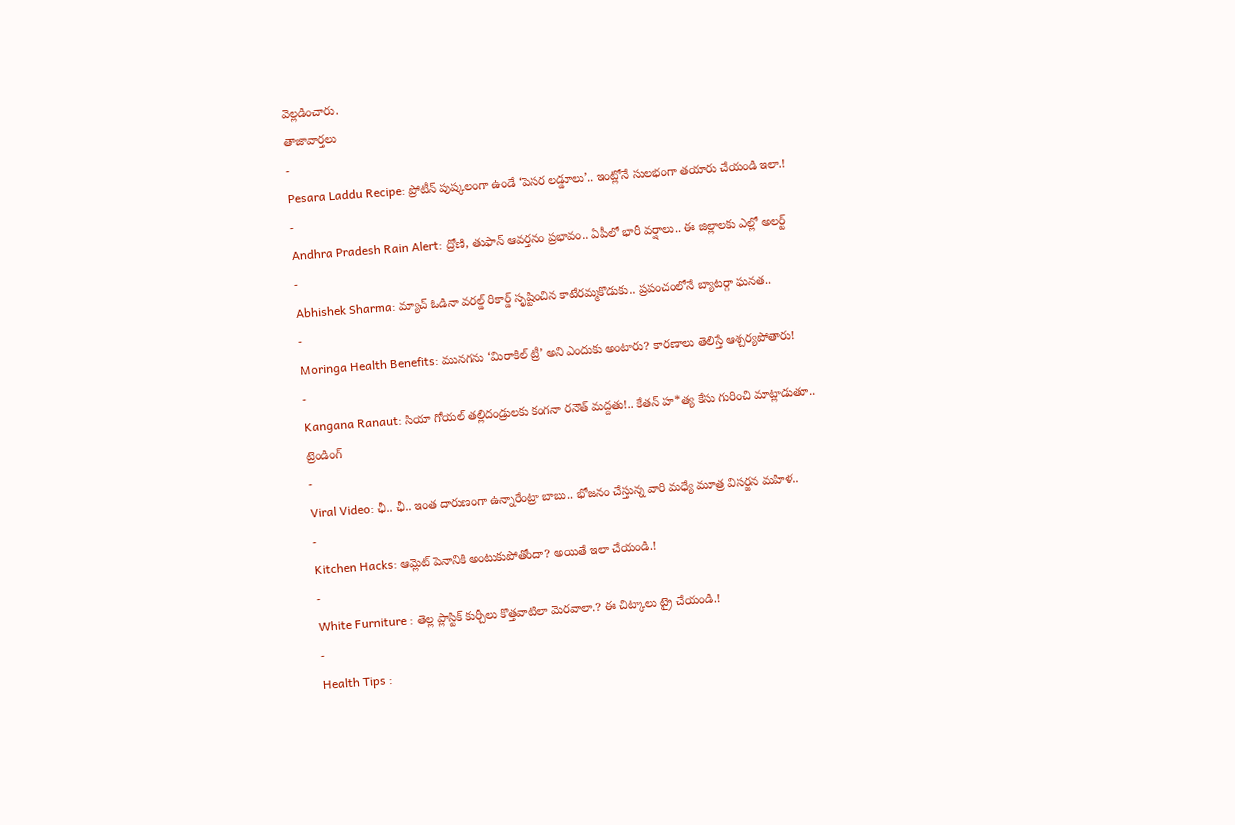వెల్లడించారు.
తాజావార్తలు
-
Pesara Laddu Recipe: ప్రోటీన్ పుష్కలంగా ఉండే ‘పెసర లడ్డూలు’.. ఇంట్లోనే సులభంగా తయారు చేయండి ఇలా.!
-
Andhra Pradesh Rain Alert: ద్రోణి, తుఫాన్ ఆవర్తనం ప్రభావం.. ఏపీలో భారీ వర్షాలు.. ఈ జిల్లాలకు ఎల్లో అలర్ట్
-
Abhishek Sharma: మ్యాచ్ ఓడినా వరల్డ్ రికార్డ్ సృష్టించిన కాటేరమ్మకొడుకు.. ప్రపంచంలోనే బ్యాటర్గా ఘనత..
-
Moringa Health Benefits: మునగను ‘మిరాకిల్ ట్రీ’ అని ఎందుకు అంటారు? కారణాలు తెలిస్తే ఆశ్చర్యపోతారు!
-
Kangana Ranaut: సియా గోయల్ తల్లిదండ్రులకు కంగనా రనౌత్ మద్దతు!.. కేతన్ హ*త్య కేసు గురించి మాట్లాడుతూ..
ట్రెండింగ్
-
Viral Video: ఛీ.. ఛీ.. ఇంత దారుణంగా ఉన్నారేంట్రా బాబు.. భోజనం చేస్తున్న వారి మధ్యే మూత్ర విసర్జన మహిళ..
-
Kitchen Hacks: ఆమ్లెట్ పెనానికి అంటుకుపోతోందా? అయితే ఇలా చేయండి.!
-
White Furniture : తెల్ల ప్లాస్టిక్ కుర్చీలు కొత్తవాటిలా మెరవాలా.? ఈ చిట్కాలు ట్రై చేయండి.!
-
Health Tips :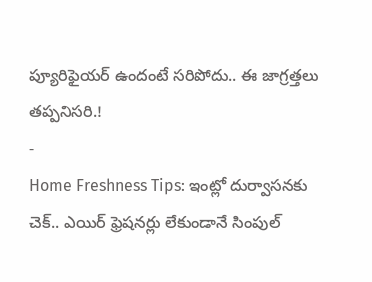ప్యూరిఫైయర్ ఉందంటే సరిపోదు.. ఈ జాగ్రత్తలు తప్పనిసరి.!
-
Home Freshness Tips: ఇంట్లో దుర్వాసనకు చెక్.. ఎయిర్ ఫ్రెషనర్లు లేకుండానే సింపుల్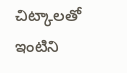చిట్కాలతో ఇంటిని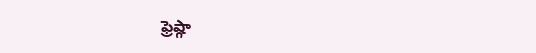ఫ్రెష్గా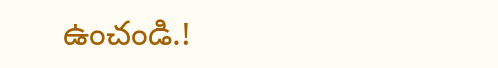ఉంచండి.!